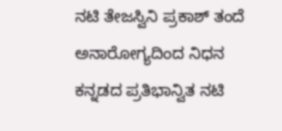ನಟಿ ತೇಜಸ್ವಿನಿ ಪ್ರಕಾಶ್ ತಂದೆ ಅನಾರೋಗ್ಯದಿಂದ ನಿಧನ
ಕನ್ನಡದ ಪ್ರತಿಭಾನ್ವಿತ ನಟಿ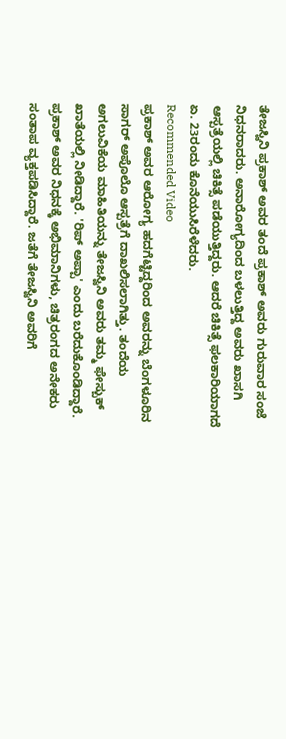ತೇಜಸ್ವಿನಿ ಪ್ರಕಾಶ್ ಅವರ ತಂದೆ ಪ್ರಕಾಶ್ ಅವರು ಗುರುವಾರ ಸಂಜೆ ನಿಧನರಾದರು. ಅನಾರೋಗ್ಯದಿಂದ ಬಳಲುತ್ತಿದ್ದ ಅವರು ಖಾಸಗಿ ಆಸ್ಪತ್ರೆಯಲ್ಲಿ ಚಿಕಿತ್ಸೆ ಪಡೆಯುತ್ತಿದ್ದರು. ಆದರೆ ಚಿಕಿತ್ಸೆ ಫಲಕಾರಿಯಾಗದೆ ಏ. 23ರಂದು ಕೊನೆಯುಸಿರೆಳೆದರು.
Recommended Video
ಪ್ರಕಾಶ್ ಅವರ ಆರೋಗ್ಯ ಹದಗೆಟ್ಟಿದ್ದರಿಂದ ಅವರನ್ನು ಬೆಂಗಳೂರಿನ ಸಾಗರ್ ಅಪೊಲೊ ಆಸ್ಪತ್ರೆಗೆ ದಾಖಲಿಸಲಾಗಿತ್ತು. ತಂದೆಯ ಅಗಲುವಿಕೆಯ ಮಾಹಿತಿಯನ್ನು ತೇಜಸ್ವಿನಿ ಅವರು ತಮ್ಮ ಫೇಸ್ಬುಕ್ ಖಾತೆಯಲ್ಲಿ ನೀಡಿದ್ದಾರೆ. 'ರಿಪ್ ಅಪ್ಪಾ' ಎಂದು ಬರೆದುಕೊಂಡಿದ್ದಾರೆ.
ಪ್ರಕಾಶ್ ಅವರ ನಿಧನಕ್ಕೆ ಅಭಿಮಾನಿಗಳು, ಚಿತ್ರರಂಗದ ಅನೇಕರು ಸಂತಾಪ ವ್ಯಕ್ತಪಡಿಸಿದ್ದಾರೆ. ಜತೆಗೆ ತೇಜಸ್ವಿನಿ ಅವರಿಗೆ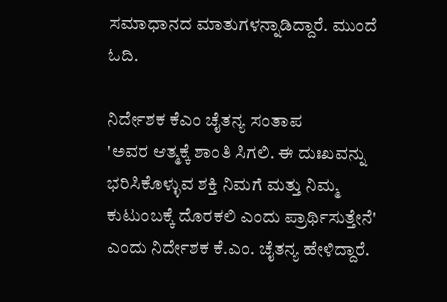ಸಮಾಧಾನದ ಮಾತುಗಳನ್ನಾಡಿದ್ದಾರೆ. ಮುಂದೆ ಓದಿ.

ನಿರ್ದೇಶಕ ಕೆಎಂ ಚೈತನ್ಯ ಸಂತಾಪ
'ಅವರ ಆತ್ಮಕ್ಕೆ ಶಾಂತಿ ಸಿಗಲಿ. ಈ ದುಃಖವನ್ನು ಭರಿಸಿಕೊಳ್ಳುವ ಶಕ್ತಿ ನಿಮಗೆ ಮತ್ತು ನಿಮ್ಮ ಕುಟುಂಬಕ್ಕೆ ದೊರಕಲಿ ಎಂದು ಪ್ರಾರ್ಥಿಸುತ್ತೇನೆ' ಎಂದು ನಿರ್ದೇಶಕ ಕೆ.ಎಂ. ಚೈತನ್ಯ ಹೇಳಿದ್ದಾರೆ.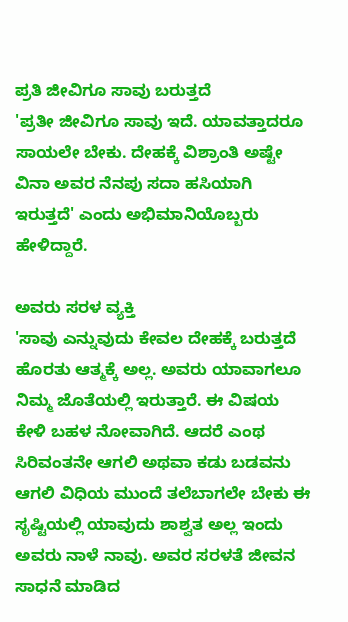ಪ್ರತಿ ಜೀವಿಗೂ ಸಾವು ಬರುತ್ತದೆ
'ಪ್ರತೀ ಜೀವಿಗೂ ಸಾವು ಇದೆ. ಯಾವತ್ತಾದರೂ ಸಾಯಲೇ ಬೇಕು. ದೇಹಕ್ಕೆ ವಿಶ್ರಾಂತಿ ಅಷ್ಟೇ ವಿನಾ ಅವರ ನೆನಪು ಸದಾ ಹಸಿಯಾಗಿ ಇರುತ್ತದೆ' ಎಂದು ಅಭಿಮಾನಿಯೊಬ್ಬರು ಹೇಳಿದ್ದಾರೆ.

ಅವರು ಸರಳ ವ್ಯಕ್ತಿ
'ಸಾವು ಎನ್ನುವುದು ಕೇವಲ ದೇಹಕ್ಕೆ ಬರುತ್ತದೆ ಹೊರತು ಆತ್ಮಕ್ಕೆ ಅಲ್ಲ. ಅವರು ಯಾವಾಗಲೂ ನಿಮ್ಮ ಜೊತೆಯಲ್ಲಿ ಇರುತ್ತಾರೆ. ಈ ವಿಷಯ ಕೇಳಿ ಬಹಳ ನೋವಾಗಿದೆ. ಆದರೆ ಎಂಥ ಸಿರಿವಂತನೇ ಆಗಲಿ ಅಥವಾ ಕಡು ಬಡವನು ಆಗಲಿ ವಿಧಿಯ ಮುಂದೆ ತಲೆಬಾಗಲೇ ಬೇಕು ಈ ಸೃಷ್ಟಿಯಲ್ಲಿ ಯಾವುದು ಶಾಶ್ವತ ಅಲ್ಲ ಇಂದು ಅವರು ನಾಳೆ ನಾವು. ಅವರ ಸರಳತೆ ಜೀವನ ಸಾಧನೆ ಮಾಡಿದ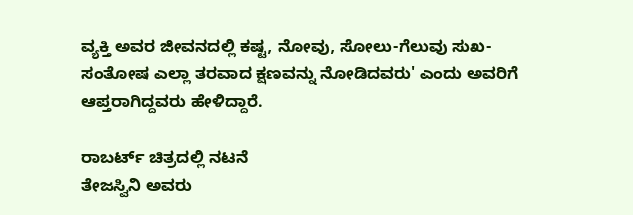ವ್ಯಕ್ತಿ ಅವರ ಜೀವನದಲ್ಲಿ ಕಷ್ಟ, ನೋವು, ಸೋಲು-ಗೆಲುವು ಸುಖ-ಸಂತೋಷ ಎಲ್ಲಾ ತರವಾದ ಕ್ಷಣವನ್ನು ನೋಡಿದವರು' ಎಂದು ಅವರಿಗೆ ಆಪ್ತರಾಗಿದ್ದವರು ಹೇಳಿದ್ದಾರೆ.

ರಾಬರ್ಟ್ ಚಿತ್ರದಲ್ಲಿ ನಟನೆ
ತೇಜಸ್ವಿನಿ ಅವರು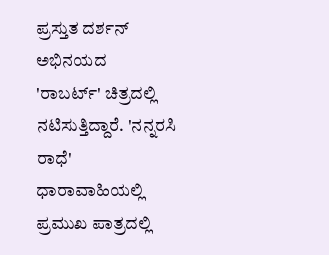ಪ್ರಸ್ತುತ ದರ್ಶನ್ ಅಭಿನಯದ 'ರಾಬರ್ಟ್' ಚಿತ್ರದಲ್ಲಿ ನಟಿಸುತ್ತಿದ್ದಾರೆ. 'ನನ್ನರಸಿ ರಾಧೆ' ಧಾರಾವಾಹಿಯಲ್ಲಿ ಪ್ರಮುಖ ಪಾತ್ರದಲ್ಲಿ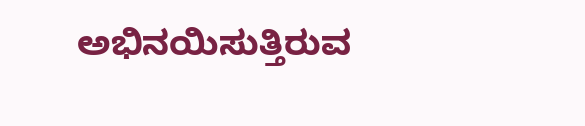ಅಭಿನಯಿಸುತ್ತಿರುವ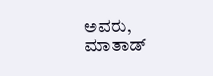ಅವರು, ಮಾತಾಡ್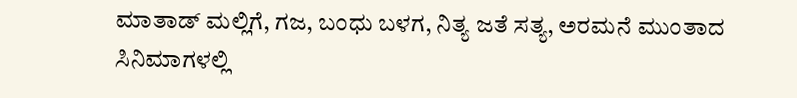ಮಾತಾಡ್ ಮಲ್ಲಿಗೆ, ಗಜ, ಬಂಧು ಬಳಗ, ನಿತ್ಯ ಜತೆ ಸತ್ಯ, ಅರಮನೆ ಮುಂತಾದ ಸಿನಿಮಾಗಳಲ್ಲಿ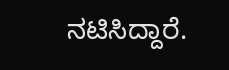ನಟಿಸಿದ್ದಾರೆ.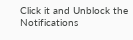Click it and Unblock the Notifications